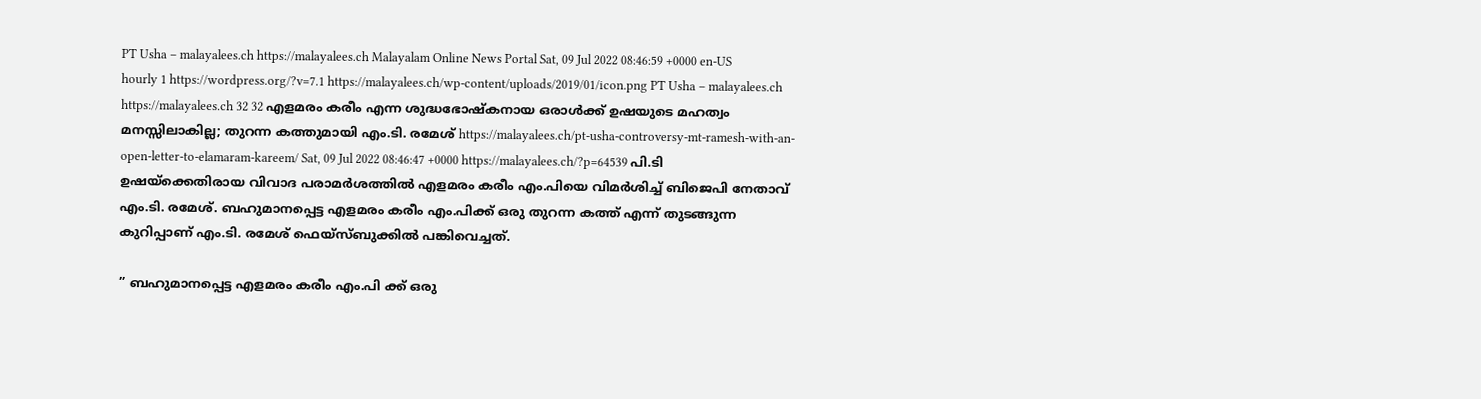PT Usha – malayalees.ch https://malayalees.ch Malayalam Online News Portal Sat, 09 Jul 2022 08:46:59 +0000 en-US hourly 1 https://wordpress.org/?v=7.1 https://malayalees.ch/wp-content/uploads/2019/01/icon.png PT Usha – malayalees.ch https://malayalees.ch 32 32 എളമരം കരീം എന്ന ശുദ്ധഭോഷ്കനായ ഒരാൾക്ക് ഉഷയുടെ മഹത്വം മനസ്സിലാകില്ല; തുറന്ന കത്തുമായി എം.ടി. രമേശ് https://malayalees.ch/pt-usha-controversy-mt-ramesh-with-an-open-letter-to-elamaram-kareem/ Sat, 09 Jul 2022 08:46:47 +0000 https://malayalees.ch/?p=64539 പി.ടി ഉഷയ്ക്കെതിരായ വിവാദ പരാമർശത്തിൽ എളമരം കരീം എം.പിയെ വിമർശിച്ച് ബിജെപി നേതാവ് എം.ടി. രമേശ്. ബഹുമാനപ്പെട്ട എളമരം കരീം എം.പിക്ക് ഒരു തുറന്ന കത്ത് എന്ന് തുടങ്ങുന്ന കുറിപ്പാണ് എം.ടി. രമേശ് ഫെയ്സ്ബുക്കിൽ പങ്കിവെച്ചത്.

” ബഹുമാനപ്പെട്ട എളമരം കരീം എം.പി ക്ക് ഒരു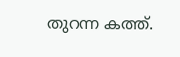തുറന്ന കത്ത്.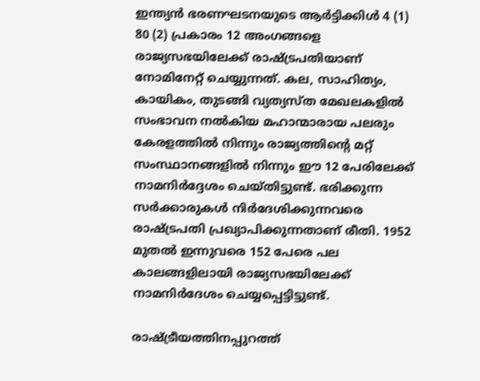ഇന്ത്യൻ ഭരണഘടനയുടെ ആർട്ടിക്കിൾ 4 (1) 80 (2) പ്രകാരം 12 അംഗങ്ങളെ രാജ്യസഭയിലേക്ക് രാഷ്ട്രപതിയാണ് നോമിനേറ്റ് ചെയ്യുന്നത്. കല, സാഹിത്യം, കായികം, തുടങ്ങി വ്യത്യസ്ത മേഖലകളിൽ സംഭാവന നൽകിയ മഹാന്മാരായ പലരും കേരളത്തിൽ നിന്നും രാജ്യത്തിന്റെ മറ്റ് സംസ്ഥാനങ്ങളിൽ നിന്നും ഈ 12 പേരിലേക്ക് നാമനിർദ്ദേശം ചെയ്തിട്ടുണ്ട്. ഭരിക്കുന്ന സർക്കാരുകൾ നിർദേശിക്കുന്നവരെ രാഷ്ട്രപതി പ്രഖ്യാപിക്കുന്നതാണ് രീതി. 1952 മുതൽ ഇന്നുവരെ 152 പേരെ പല കാലങ്ങളിലായി രാജ്യസഭയിലേക്ക് നാമനിർദേശം ചെയ്യപ്പെട്ടിട്ടുണ്ട്.

രാഷ്ട്രീയത്തിനപ്പുറത്ത്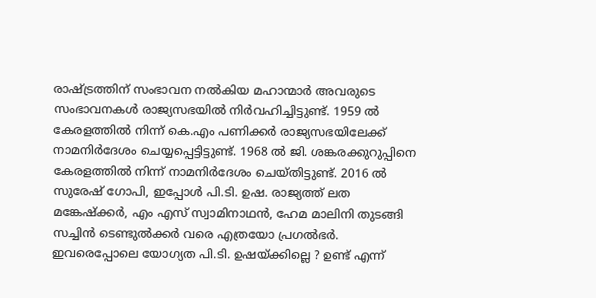രാഷ്ട്രത്തിന് സംഭാവന നൽകിയ മഹാന്മാർ അവരുടെ സംഭാവനകൾ രാജ്യസഭയിൽ നിർവഹിച്ചിട്ടുണ്ട്. 1959 ൽ കേരളത്തിൽ നിന്ന് കെ.എം പണിക്കർ രാജ്യസഭയിലേക്ക് നാമനിർദേശം ചെയ്യപ്പെട്ടിട്ടുണ്ട്. 1968 ൽ ജി. ശങ്കരക്കുറുപ്പിനെ കേരളത്തിൽ നിന്ന് നാമനിർദേശം ചെയ്തിട്ടുണ്ട്. 2016 ൽ സുരേഷ് ഗോപി, ഇപ്പോൾ പി.ടി. ഉഷ. രാജ്യത്ത് ലത മങ്കേഷ്ക്കർ, എം എസ് സ്വാമിനാഥൻ, ഹേമ മാലിനി തുടങ്ങി സച്ചിൻ ടെണ്ടുൽക്കർ വരെ എത്രയോ പ്രഗൽഭർ. ഇവരെപ്പോലെ യോഗ്യത പി.ടി. ഉഷയ്ക്കില്ലെ ? ഉണ്ട് എന്ന്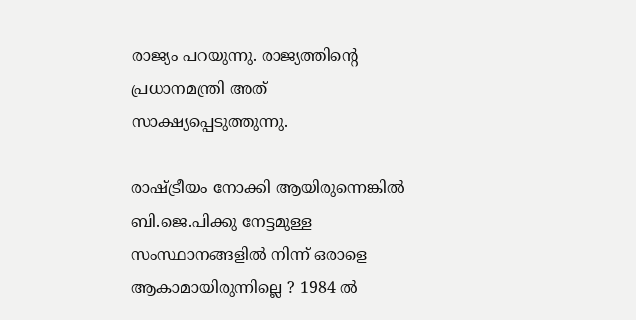രാജ്യം പറയുന്നു. രാജ്യത്തിന്റെ പ്രധാനമന്ത്രി അത് സാക്ഷ്യപ്പെടുത്തുന്നു.

രാഷ്ട്രീയം നോക്കി ആയിരുന്നെങ്കിൽ ബി.ജെ.പിക്കു നേട്ടമുള്ള സംസ്ഥാനങ്ങളിൽ നിന്ന് ഒരാളെ ആകാമായിരുന്നില്ലെ ? 1984 ൽ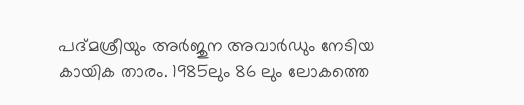പദ്മശ്രീയും അർജുന അവാർഡും നേടിയ കായിക താരം. 1985ലും 86 ലും ലോകത്തെ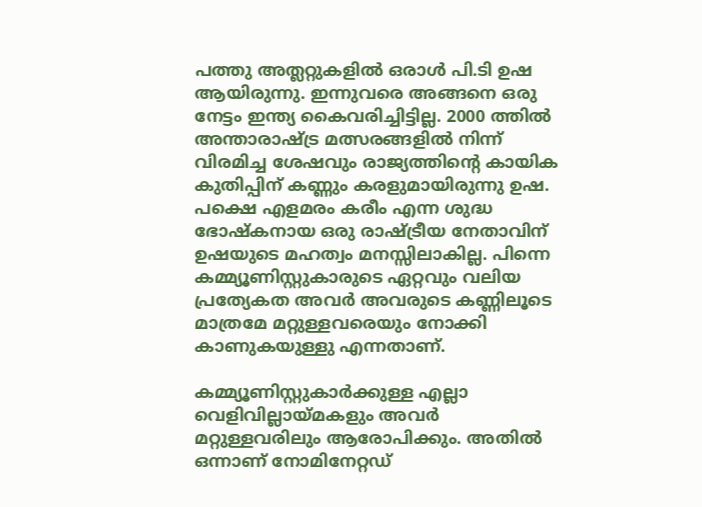പത്തു അത്ലറ്റുകളിൽ ഒരാൾ പി.ടി ഉഷ ആയിരുന്നു. ഇന്നുവരെ അങ്ങനെ ഒരു നേട്ടം ഇന്ത്യ കൈവരിച്ചിട്ടില്ല. 2000 ത്തിൽ അന്താരാഷ്ട്ര മത്സരങ്ങളിൽ നിന്ന് വിരമിച്ച ശേഷവും രാജ്യത്തിന്റെ കായിക കുതിപ്പിന് കണ്ണും കരളുമായിരുന്നു ഉഷ. പക്ഷെ എളമരം കരീം എന്ന ശുദ്ധ ഭോഷ്കനായ ഒരു രാഷ്ട്രീയ നേതാവിന് ഉഷയുടെ മഹത്വം മനസ്സിലാകില്ല. പിന്നെ കമ്മ്യൂണിസ്റ്റുകാരുടെ ഏറ്റവും വലിയ പ്രത്യേകത അവർ അവരുടെ കണ്ണിലൂടെ മാത്രമേ മറ്റുള്ളവരെയും നോക്കി കാണുകയുള്ളു എന്നതാണ്.

കമ്മ്യൂണിസ്റ്റുകാർക്കുള്ള എല്ലാ വെളിവില്ലായ്മകളും അവർ മറ്റുള്ളവരിലും ആരോപിക്കും. അതിൽ ഒന്നാണ് നോമിനേറ്റഡ്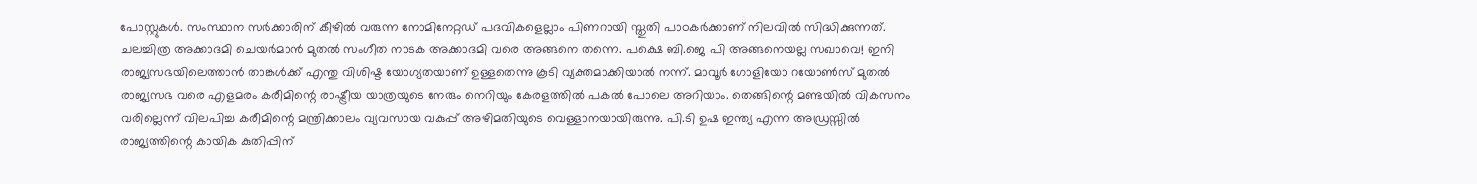പോസ്റ്റുകൾ. സംസ്ഥാന സർക്കാരിന് കീഴിൽ വരുന്ന നോമിനേറ്റഡ് പദവികളെല്ലാം പിണറായി സ്തുതി പാഠകർക്കാണ് നിലവിൽ സിദ്ധിക്കുന്നത്. ചലച്ചിത്ര അക്കാദമി ചെയർമാൻ മുതൽ സംഗീത നാടക അക്കാദമി വരെ അങ്ങനെ തന്നെ. പക്ഷെ ബി.ജെ പി അങ്ങനെയല്ല സഖാവെ! ഇനി രാജ്യസഭയിലെത്താൻ താങ്കൾക്ക് എന്തു വിശിഷ്ട യോഗ്യതയാണ് ഉള്ളതെന്നു കൂടി വ്യക്തമാക്കിയാൽ നന്ന്. മാവൂർ ഗോളിയോ റയോൺസ് മുതൽ രാജ്യസഭ വരെ എളമരം കരീമിന്റെ രാഷ്ട്രീയ യാത്രയുടെ നേരും നെറിയും കേരളത്തിൽ പകൽ പോലെ അറിയാം. തെങ്ങിന്റെ മണ്ടയിൽ വികസനം വരില്ലെന്ന് വിലപിച്ച കരീമിന്റെ മന്ത്രിക്കാലം വ്യവസായ വകുപ്പ് അഴിമതിയുടെ വെള്ളാനയായിരുന്നു. പി.ടി ഉഷ ഇന്ത്യ എന്ന അഡ്രസ്സിൽ രാജ്യത്തിന്റെ കായിക കുതിപ്പിന്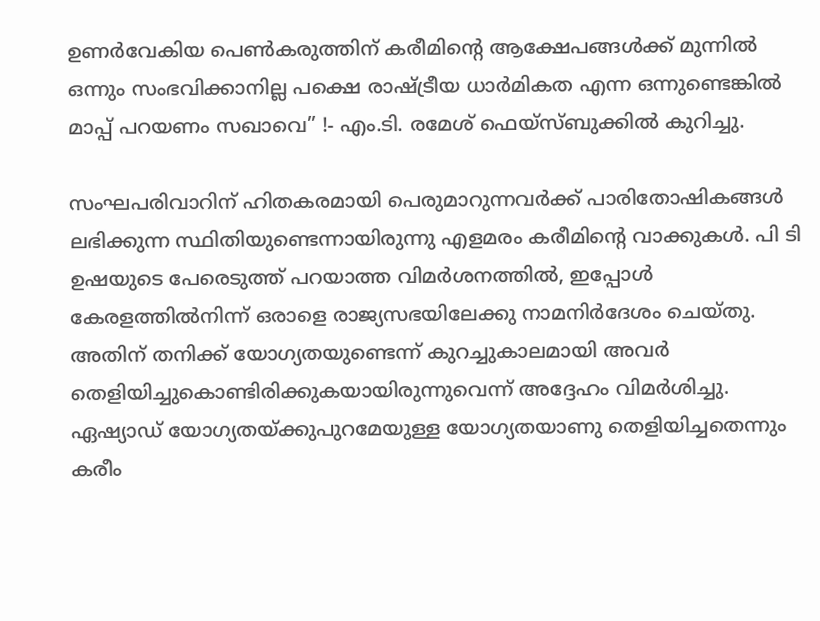ഉണർവേകിയ പെൺകരുത്തിന് കരീമിന്റെ ആക്ഷേപങ്ങൾക്ക് മുന്നിൽ ഒന്നും സംഭവിക്കാനില്ല പക്ഷെ രാഷ്ട്രീയ ധാർമികത എന്ന ഒന്നുണ്ടെങ്കിൽ മാപ്പ് പറയണം സഖാവെ” !- എം.ടി. രമേശ് ഫെയ്സ്ബുക്കിൽ കുറിച്ചു.

സംഘപരിവാറിന് ഹിതകരമായി പെരുമാറുന്നവര്‍ക്ക് പാരിതോഷികങ്ങള്‍ ലഭിക്കുന്ന സ്ഥിതിയുണ്ടെന്നായിരുന്നു എളമരം കരീമിന്റെ വാക്കുകള്‍. പി ടി ഉഷയുടെ പേരെടുത്ത് പറയാത്ത വിമര്‍ശനത്തില്‍, ഇപ്പോള്‍ കേരളത്തില്‍നിന്ന് ഒരാളെ രാജ്യസഭയിലേക്കു നാമനിര്‍ദേശം ചെയ്തു. അതിന് തനിക്ക് യോഗ്യതയുണ്ടെന്ന് കുറച്ചുകാലമായി അവര്‍ തെളിയിച്ചുകൊണ്ടിരിക്കുകയായിരുന്നുവെന്ന് അദ്ദേഹം വിമര്‍ശിച്ചു. ഏഷ്യാഡ് യോഗ്യതയ്ക്കുപുറമേയുള്ള യോഗ്യതയാണു തെളിയിച്ചതെന്നും കരീം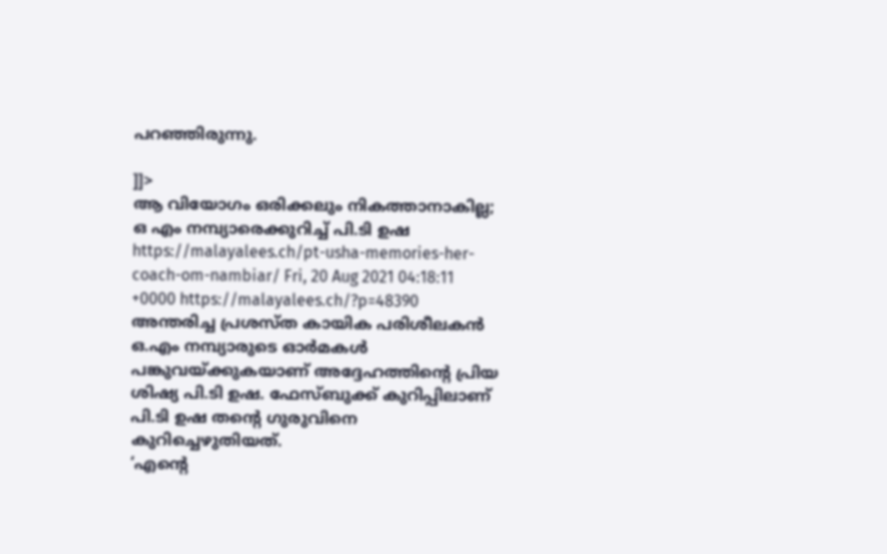പറഞ്ഞിരുന്നു.

]]>
ആ വിയോഗം ഒരിക്കലും നികത്താനാകില്ല; ഒ എം നമ്പ്യാരെക്കുറിച്ച് പി.ടി ഉഷ https://malayalees.ch/pt-usha-memories-her-coach-om-nambiar/ Fri, 20 Aug 2021 04:18:11 +0000 https://malayalees.ch/?p=48390 അന്തരിച്ച പ്രശസ്ത കായിക പരിശീലകന്‍ ഒ.എം നമ്പ്യാരുടെ ഓര്‍മകള്‍ പങ്കുവയ്ക്കുകയാണ് അദ്ദേഹത്തിന്റെ പ്രിയ ശിഷ്യ പി.ടി ഉഷ. ഫേസ്ബുക്ക് കുറിപ്പിലാണ് പി.ടി ഉഷ തന്റെ ഗുരുവിനെ കുറിച്ചെഴുതിയത്.
‘എന്റെ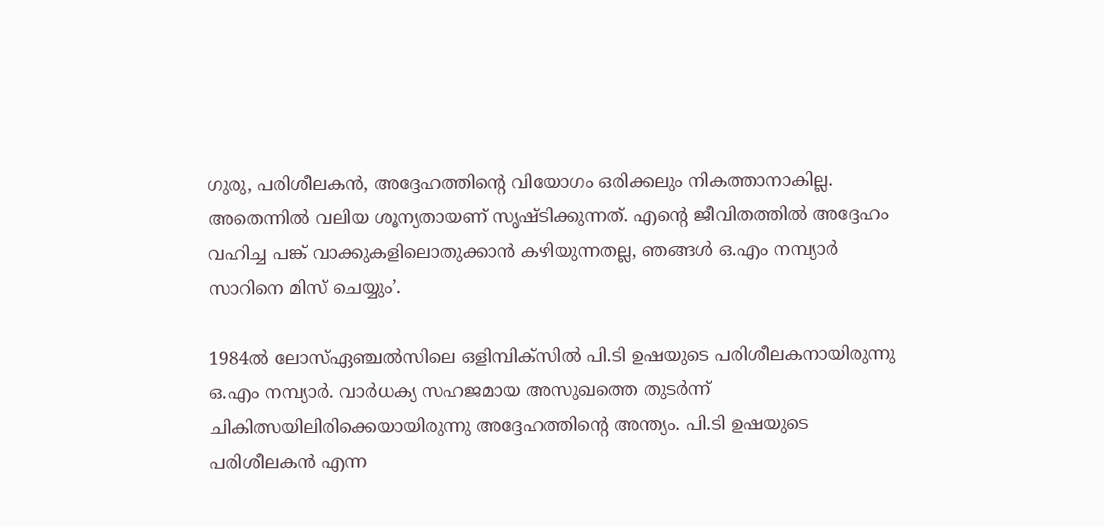ഗുരു, പരിശീലകന്‍, അദ്ദേഹത്തിന്റെ വിയോഗം ഒരിക്കലും നികത്താനാകില്ല. അതെന്നില്‍ വലിയ ശൂന്യതായണ് സൃഷ്ടിക്കുന്നത്. എന്റെ ജീവിതത്തില്‍ അദ്ദേഹം വഹിച്ച പങ്ക് വാക്കുകളിലൊതുക്കാന്‍ കഴിയുന്നതല്ല, ഞങ്ങള്‍ ഒ.എം നമ്പ്യാര്‍ സാറിനെ മിസ് ചെയ്യും’.

1984ല്‍ ലോസ്ഏഞ്ചല്‍സിലെ ഒളിമ്പിക്‌സില്‍ പി.ടി ഉഷയുടെ പരിശീലകനായിരുന്നു ഒ.എം നമ്പ്യാര്‍. വാര്‍ധക്യ സഹജമായ അസുഖത്തെ തുടര്‍ന്ന് ചികിത്സയിലിരിക്കെയായിരുന്നു അദ്ദേഹത്തിന്റെ അന്ത്യം. പി.ടി ഉഷയുടെ പരിശീലകന്‍ എന്ന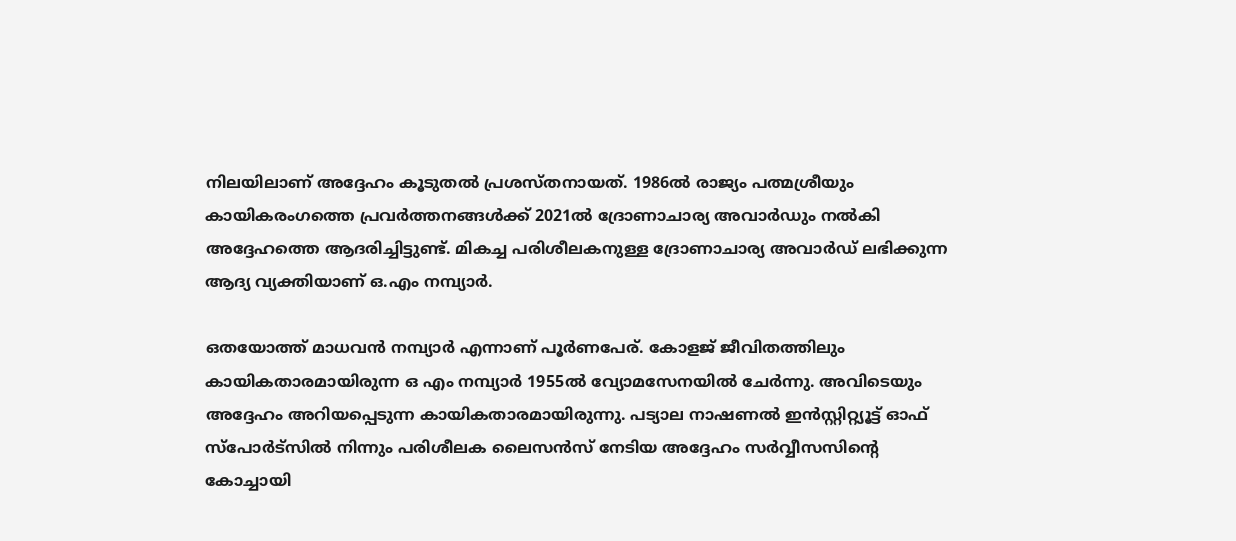നിലയിലാണ് അദ്ദേഹം കൂടുതല്‍ പ്രശസ്തനായത്. 1986ല്‍ രാജ്യം പത്മശ്രീയും കായികരംഗത്തെ പ്രവര്‍ത്തനങ്ങള്‍ക്ക് 2021ല്‍ ദ്രോണാചാര്യ അവാര്‍ഡും നല്‍കി അദ്ദേഹത്തെ ആദരിച്ചിട്ടുണ്ട്. മികച്ച പരിശീലകനുള്ള ദ്രോണാചാര്യ അവാര്‍ഡ് ലഭിക്കുന്ന ആദ്യ വ്യക്തിയാണ് ഒ.എം നമ്പ്യാര്‍.

ഒതയോത്ത് മാധവന്‍ നമ്പ്യാര്‍ എന്നാണ് പൂര്‍ണപേര്. കോളജ് ജീവിതത്തിലും കായികതാരമായിരുന്ന ഒ എം നമ്പ്യാര്‍ 1955ല്‍ വ്യോമസേനയില്‍ ചേര്‍ന്നു. അവിടെയും അദ്ദേഹം അറിയപ്പെടുന്ന കായികതാരമായിരുന്നു. പട്യാല നാഷണല്‍ ഇന്‍സ്റ്റിറ്റ്യൂട്ട് ഓഫ് സ്പോര്‍ട്സില്‍ നിന്നും പരിശീലക ലൈസന്‍സ് നേടിയ അദ്ദേഹം സര്‍വ്വീസസിന്റെ കോച്ചായി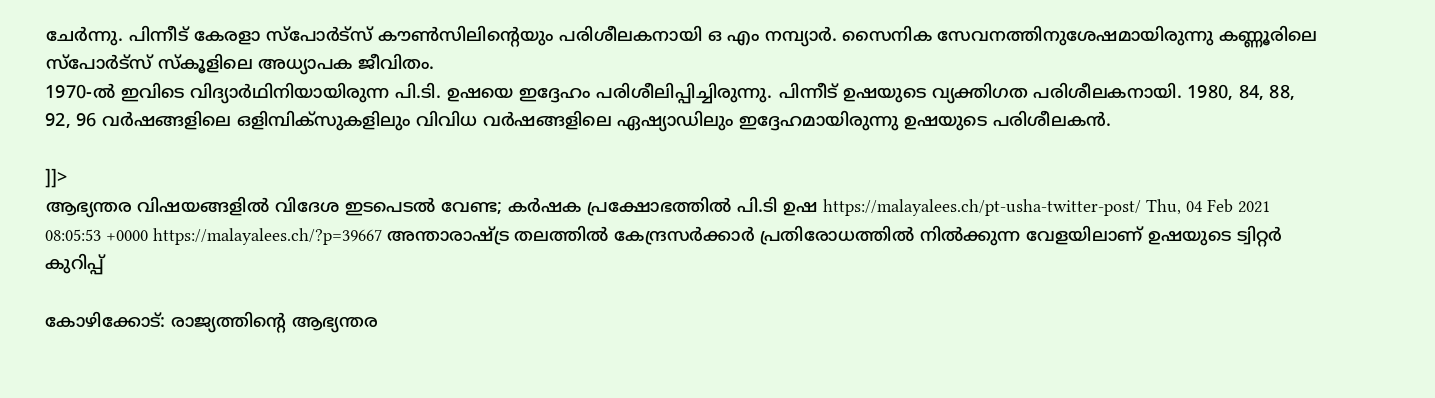ചേര്‍ന്നു. പിന്നീട് കേരളാ സ്പോര്‍ട്സ് കൗണ്‍സിലിന്റെയും പരിശീലകനായി ഒ എം നമ്പ്യാര്‍. സൈനിക സേവനത്തിനുശേഷമായിരുന്നു കണ്ണൂരിലെ സ്പോര്‍ട്സ് സ്‌കൂളിലെ അധ്യാപക ജീവിതം.
1970-ല്‍ ഇവിടെ വിദ്യാര്‍ഥിനിയായിരുന്ന പി.ടി. ഉഷയെ ഇദ്ദേഹം പരിശീലിപ്പിച്ചിരുന്നു. പിന്നീട് ഉഷയുടെ വ്യക്തിഗത പരിശീലകനായി. 1980, 84, 88, 92, 96 വര്‍ഷങ്ങളിലെ ഒളിമ്പിക്സുകളിലും വിവിധ വര്‍ഷങ്ങളിലെ ഏഷ്യാഡിലും ഇദ്ദേഹമായിരുന്നു ഉഷയുടെ പരിശീലകന്‍.

]]>
ആഭ്യന്തര വിഷയങ്ങളിൽ വിദേശ ഇടപെടൽ വേണ്ട; കർഷക പ്രക്ഷോഭത്തിൽ പി.ടി ഉഷ https://malayalees.ch/pt-usha-twitter-post/ Thu, 04 Feb 2021 08:05:53 +0000 https://malayalees.ch/?p=39667 അന്താരാഷ്ട്ര തലത്തിൽ കേന്ദ്രസർക്കാർ പ്രതിരോധത്തിൽ നിൽക്കുന്ന വേളയിലാണ് ഉഷയുടെ ട്വിറ്റർ കുറിപ്പ്

കോഴിക്കോട്: രാജ്യത്തിന്റെ ആഭ്യന്തര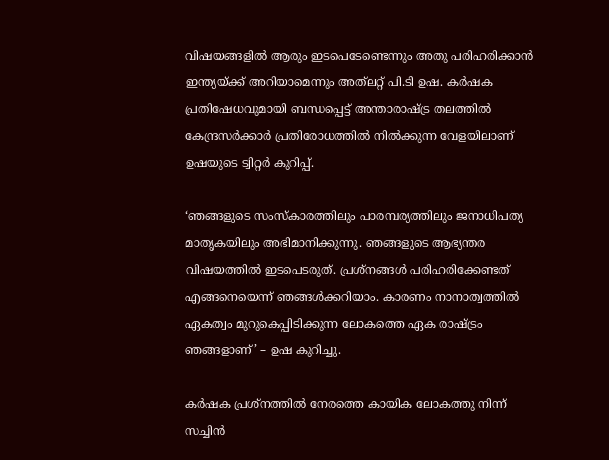വിഷയങ്ങളിൽ ആരും ഇടപെടേണ്ടെന്നും അതു പരിഹരിക്കാൻ ഇന്ത്യയ്ക്ക് അറിയാമെന്നും അത്‌ലറ്റ് പി.ടി ഉഷ. കർഷക പ്രതിഷേധവുമായി ബന്ധപ്പെട്ട് അന്താരാഷ്ട്ര തലത്തിൽ കേന്ദ്രസർക്കാർ പ്രതിരോധത്തിൽ നിൽക്കുന്ന വേളയിലാണ് ഉഷയുടെ ട്വിറ്റർ കുറിപ്പ്.

‘ഞങ്ങളുടെ സംസ്‌കാരത്തിലും പാരമ്പര്യത്തിലും ജനാധിപത്യ മാതൃകയിലും അഭിമാനിക്കുന്നു. ഞങ്ങളുടെ ആഭ്യന്തര വിഷയത്തിൽ ഇടപെടരുത്. പ്രശ്‌നങ്ങൾ പരിഹരിക്കേണ്ടത് എങ്ങനെയെന്ന് ഞങ്ങൾക്കറിയാം. കാരണം നാനാത്വത്തിൽ ഏകത്വം മുറുകെപ്പിടിക്കുന്ന ലോകത്തെ ഏക രാഷ്ട്രം ഞങ്ങളാണ്’ – ഉഷ കുറിച്ചു.

കർഷക പ്രശ്‌നത്തിൽ നേരത്തെ കായിക ലോകത്തു നിന്ന് സച്ചിൻ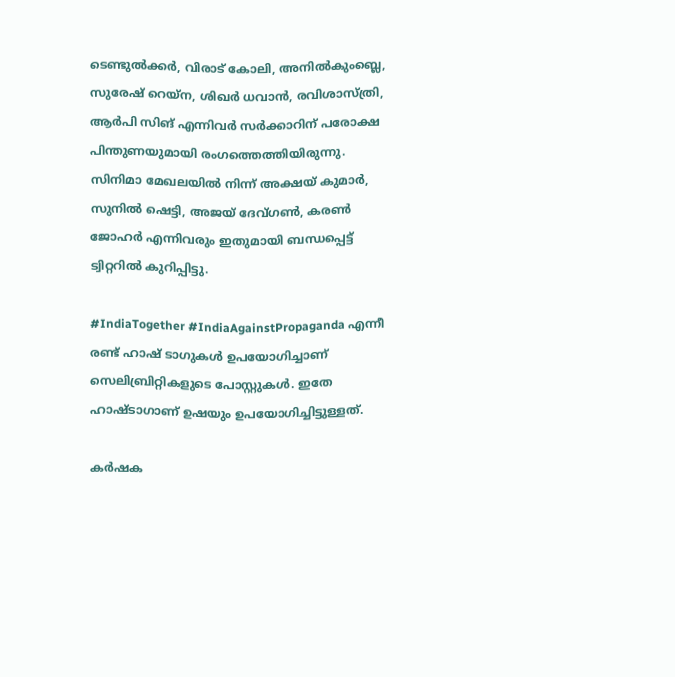ടെണ്ടുൽക്കർ, വിരാട് കോലി, അനിൽകുംബ്ലെ, സുരേഷ് റെയ്‌ന, ശിഖർ ധവാൻ, രവിശാസ്ത്രി, ആർപി സിങ് എന്നിവർ സർക്കാറിന് പരോക്ഷ പിന്തുണയുമായി രംഗത്തെത്തിയിരുന്നു. സിനിമാ മേഖലയിൽ നിന്ന് അക്ഷയ് കുമാർ, സുനിൽ ഷെട്ടി, അജയ് ദേവ്ഗൺ, കരൺ ജോഹർ എന്നിവരും ഇതുമായി ബന്ധപ്പെട്ട് ട്വിറ്ററിൽ കുറിപ്പിട്ടു.

#IndiaTogether #IndiaAgainstPropaganda എന്നീ രണ്ട് ഹാഷ് ടാഗുകൾ ഉപയോഗിച്ചാണ് സെലിബ്രിറ്റികളുടെ പോസ്റ്റുകൾ. ഇതേ ഹാഷ്ടാഗാണ് ഉഷയും ഉപയോഗിച്ചിട്ടുള്ളത്.

കർഷക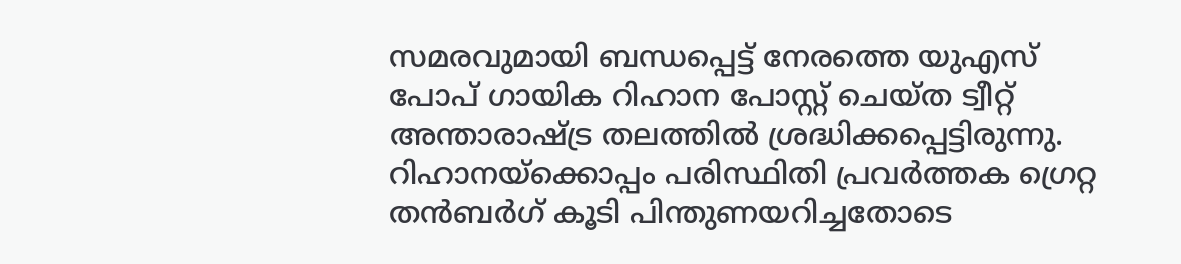സമരവുമായി ബന്ധപ്പെട്ട് നേരത്തെ യുഎസ് പോപ് ഗായിക റിഹാന പോസ്റ്റ് ചെയ്ത ട്വീറ്റ് അന്താരാഷ്ട്ര തലത്തിൽ ശ്രദ്ധിക്കപ്പെട്ടിരുന്നു. റിഹാനയ്‌ക്കൊപ്പം പരിസ്ഥിതി പ്രവർത്തക ഗ്രെറ്റ തൻബർഗ് കൂടി പിന്തുണയറിച്ചതോടെ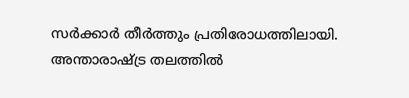സർക്കാർ തീർത്തും പ്രതിരോധത്തിലായി. അന്താരാഷ്ട്ര തലത്തിൽ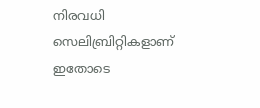നിരവധി സെലിബ്രിറ്റികളാണ് ഇതോടെ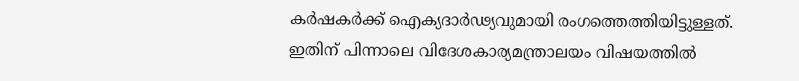കർഷകർക്ക് ഐക്യദാർഢ്യവുമായി രംഗത്തെത്തിയിട്ടുള്ളത്. ഇതിന് പിന്നാലെ വിദേശകാര്യമന്ത്രാലയം വിഷയത്തിൽ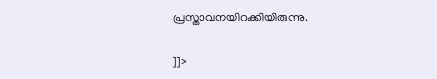പ്രസ്താവനയിറക്കിയിരുന്നു.

]]>